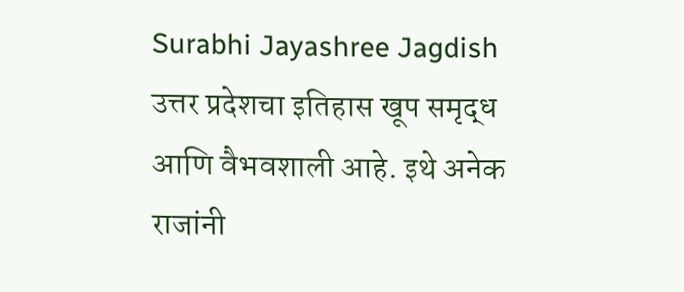Surabhi Jayashree Jagdish
उत्तर प्रदेशचा इतिहास खूप समृद्ध आणि वैभवशाली आहे. इथे अनेक राजांनी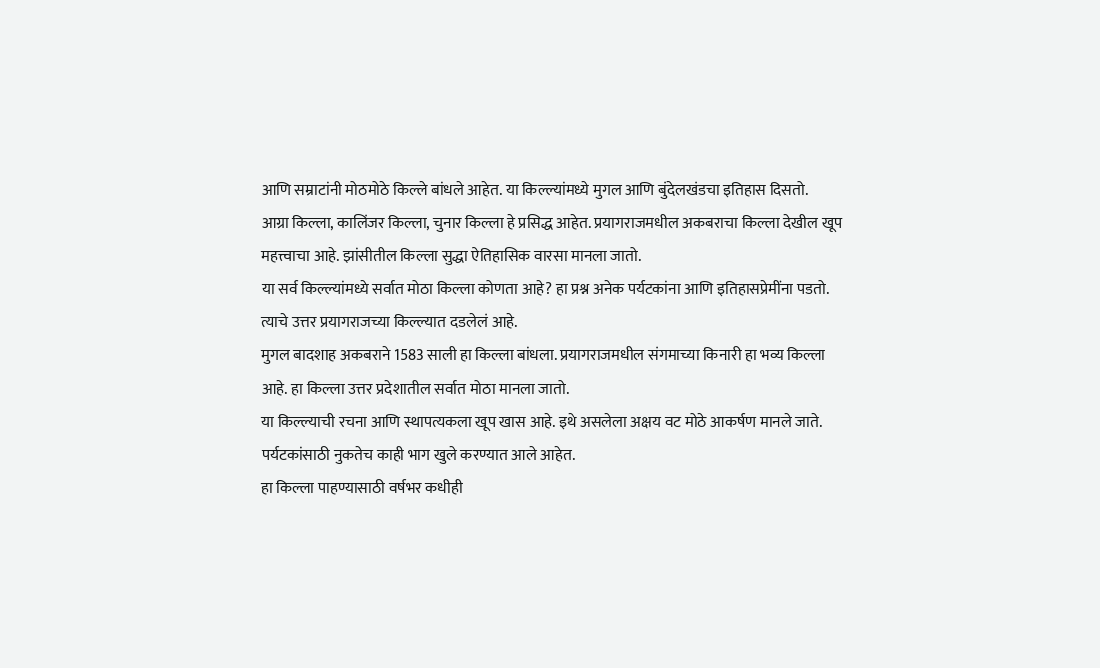आणि सम्राटांनी मोठमोठे किल्ले बांधले आहेत. या किल्ल्यांमध्ये मुगल आणि बुंदेलखंडचा इतिहास दिसतो.
आग्रा किल्ला, कालिंजर किल्ला, चुनार किल्ला हे प्रसिद्ध आहेत. प्रयागराजमधील अकबराचा किल्ला देखील खूप महत्त्वाचा आहे. झांसीतील किल्ला सुद्धा ऐतिहासिक वारसा मानला जातो.
या सर्व किल्ल्यांमध्ये सर्वात मोठा किल्ला कोणता आहे? हा प्रश्न अनेक पर्यटकांना आणि इतिहासप्रेमींना पडतो. त्याचे उत्तर प्रयागराजच्या किल्ल्यात दडलेलं आहे.
मुगल बादशाह अकबराने 1583 साली हा किल्ला बांधला. प्रयागराजमधील संगमाच्या किनारी हा भव्य किल्ला आहे. हा किल्ला उत्तर प्रदेशातील सर्वात मोठा मानला जातो.
या किल्ल्याची रचना आणि स्थापत्यकला खूप खास आहे. इथे असलेला अक्षय वट मोठे आकर्षण मानले जाते. पर्यटकांसाठी नुकतेच काही भाग खुले करण्यात आले आहेत.
हा किल्ला पाहण्यासाठी वर्षभर कधीही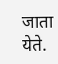जाता येते.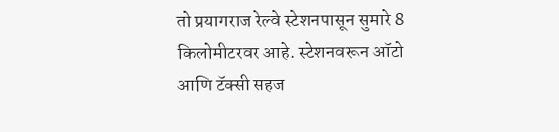तो प्रयागराज रेल्वे स्टेशनपासून सुमारे 8 किलोमीटरवर आहे. स्टेशनवरून ऑटो आणि टॅक्सी सहज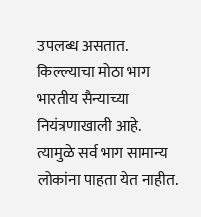उपलब्ध असतात.
किल्ल्याचा मोठा भाग भारतीय सैन्याच्या नियंत्रणाखाली आहे. त्यामुळे सर्व भाग सामान्य लोकांना पाहता येत नाहीत.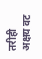तरीही अक्षय वट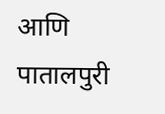आणि पातालपुरी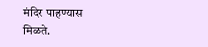मंदिर पाहण्यास मिळते.